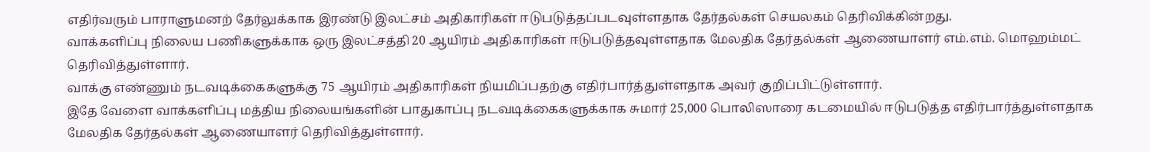எதிர்வரும் பாராளுமனற் தேர்லுக்காக இரண்டு இலட்சம் அதிகாரிகள் ஈடுபடுத்தப்படவுள்ளதாக தேர்தல்கள் செயலகம் தெரிவிக்கின்றது.
வாக்களிப்பு நிலைய பணிகளுக்காக ஒரு இலட்சத்தி 20 ஆயிரம் அதிகாரிகள் ஈடுபடுத்தவுள்ளதாக மேலதிக தேர்தல்கள் ஆணையாளர் எம்.எம். மொஹம்மட் தெரிவித்துள்ளார்.
வாக்கு எண்ணும் நடவடிக்கைகளுக்கு 75 ஆயிரம் அதிகாரிகள் நியமிப்பதற்கு எதிர்பார்த்துள்ளதாக அவர் குறிப்பிட்டுள்ளார்.
இதே வேளை வாக்களிப்பு மத்திய நிலையங்களின் பாதுகாப்பு நடவடிக்கைகளுக்காக சுமார் 25,000 பொலிஸாரை கடமையில் ஈடுபடுத்த எதிர்பார்த்துள்ளதாக மேலதிக தேர்தல்கள் ஆணையாளர் தெரிவித்துள்ளார்.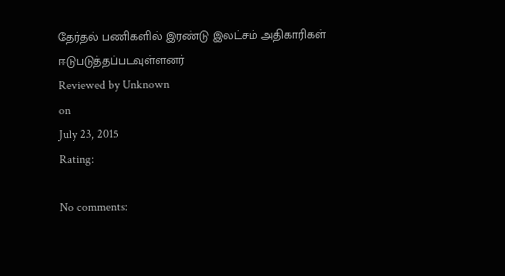தேர்தல் பணிகளில் இரண்டு இலட்சம் அதிகாரிகள் ஈடுபடுத்தப்படவுள்ளனர்
Reviewed by Unknown
on
July 23, 2015
Rating:

No comments: